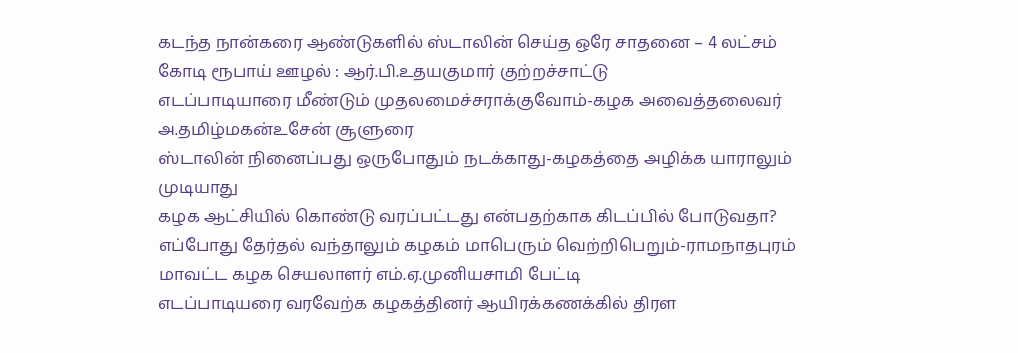கடந்த நான்கரை ஆண்டுகளில் ஸ்டாலின் செய்த ஒரே சாதனை – 4 லட்சம் கோடி ரூபாய் ஊழல் : ஆர்.பி.உதயகுமார் குற்றச்சாட்டு
எடப்பாடியாரை மீண்டும் முதலமைச்சராக்குவோம்-கழக அவைத்தலைவர் அ.தமிழ்மகன்உசேன் சூளுரை
ஸ்டாலின் நினைப்பது ஒருபோதும் நடக்காது-கழகத்தை அழிக்க யாராலும் முடியாது
கழக ஆட்சியில் கொண்டு வரப்பட்டது என்பதற்காக கிடப்பில் போடுவதா?
எப்போது தேர்தல் வந்தாலும் கழகம் மாபெரும் வெற்றிபெறும்-ராமநாதபுரம் மாவட்ட கழக செயலாளர் எம்.ஏ.முனியசாமி பேட்டி
எடப்பாடியரை வரவேற்க கழகத்தினர் ஆயிரக்கணக்கில் திரள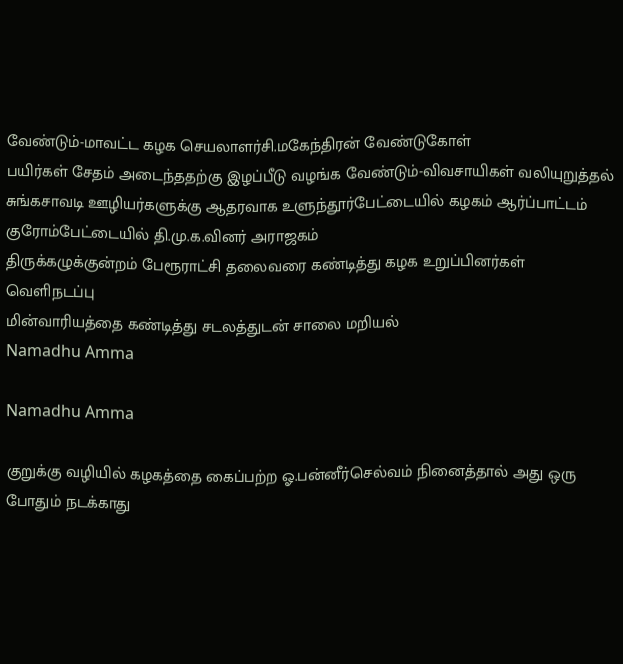வேண்டும்-மாவட்ட கழக செயலாளர்சி.மகேந்திரன் வேண்டுகோள்
பயிர்கள் சேதம் அடைந்ததற்கு இழப்பீடு வழங்க வேண்டும்-விவசாயிகள் வலியுறுத்தல்
சுங்கசாவடி ஊழியர்களுக்கு ஆதரவாக உளுந்தூர்பேட்டையில் கழகம் ஆர்ப்பாட்டம்
குரோம்பேட்டையில் தி.மு.க.வினர் அராஜகம்
திருக்கழுக்குன்றம் பேரூராட்சி தலைவரை கண்டித்து கழக உறுப்பினர்கள் வெளிநடப்பு
மின்வாரியத்தை கண்டித்து சடலத்துடன் சாலை மறியல்
Namadhu Amma

Namadhu Amma

குறுக்கு வழியில் கழகத்தை கைப்பற்ற ஓ.பன்னீர்செல்வம் நினைத்தால் அது ஒரு போதும் நடக்காது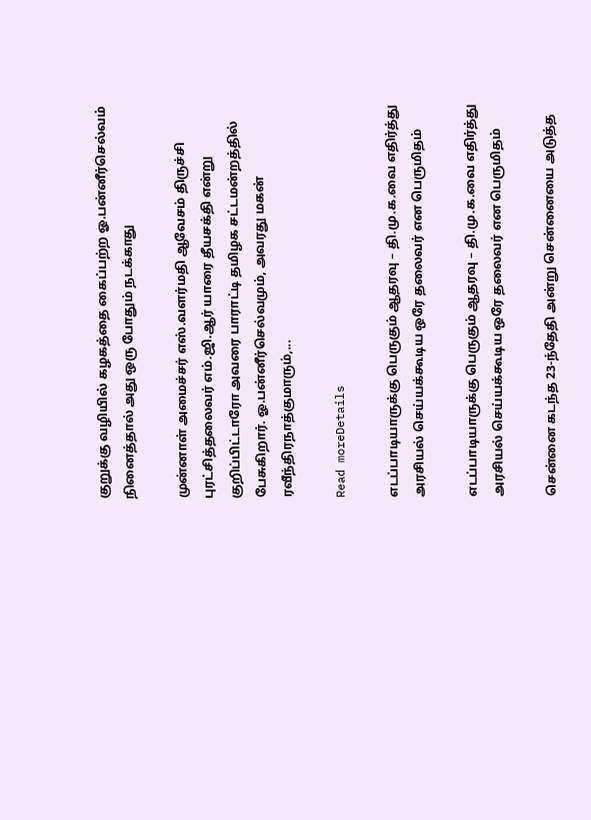குறுக்கு வழியில் கழகத்தை கைப்பற்ற ஓ.பன்னீர்செல்வம் நினைத்தால் அது ஒரு போதும் நடக்காது

முன்னாள் அமைச்சர் எஸ்.வளர்மதி ஆவேசம் திருச்சி புரட்சித்தலைவர் எம்.ஜி.ஆர் யாரை தீயசக்தி என்று குறிப்பிட்டாரோ அவரை பாராட்டி தமிழக சட்டமன்றத்தில் பேசுகிறார். ஓ.பன்னீர்செல்வமும், அவரது மகன் ரவீந்திரநாத்குமாரும்,...

Read moreDetails

எடப்பாடியாருக்கு பெருகும் ஆதரவு – தி.மு.க.வை எதிர்த்து அரசியல் செய்யக்கூடிய ஒரே தலைவர் என பெருமிதம்

எடப்பாடியாருக்கு பெருகும் ஆதரவு – தி.மு.க.வை எதிர்த்து அரசியல் செய்யக்கூடிய ஒரே தலைவர் என பெருமிதம்

சென்னை கடந்த 23-ந்தேதி அன்று சென்னையை அடுத்த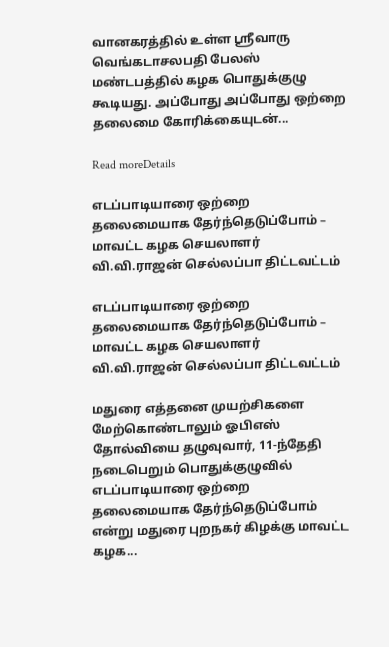வானகரத்தில் உள்ள ஸ்ரீவாரு வெங்கடாசலபதி பேலஸ் மண்டபத்தில் கழக பொதுக்குழு கூடியது. அப்போது அப்போது ஒற்றை தலைமை கோரிக்கையுடன்...

Read moreDetails

எடப்பாடியாரை ஒற்றை தலைமையாக தேர்ந்தெடுப்போம் – மாவட்ட கழக செயலாளர் வி.வி.ராஜன் செல்லப்பா திட்டவட்டம்

எடப்பாடியாரை ஒற்றை தலைமையாக தேர்ந்தெடுப்போம் – மாவட்ட கழக செயலாளர் வி.வி.ராஜன் செல்லப்பா திட்டவட்டம்

மதுரை எத்தனை முயற்சிகளை மேற்கொண்டாலும் ஓபிஎஸ் தோல்வியை தழுவுவார், 11-ந்தேதி நடைபெறும் பொதுக்குழுவில் எடப்பாடியாரை ஒற்றை தலைமையாக தேர்ந்தெடுப்போம் என்று மதுரை புறநகர் கிழக்கு மாவட்ட கழக...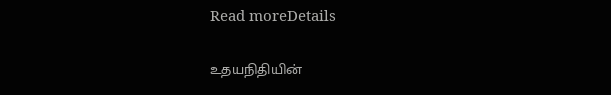Read moreDetails

உதயநிதியின்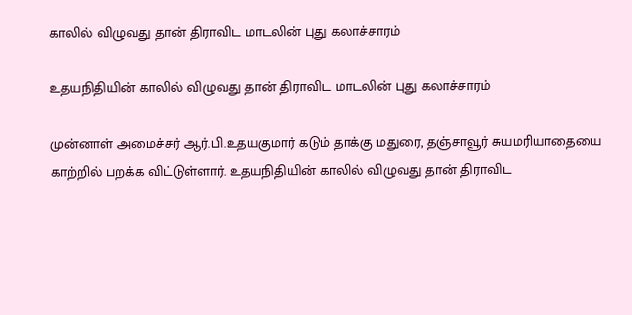காலில் விழுவது தான் திராவிட மாடலின் புது கலாச்சாரம்

உதயநிதியின் காலில் விழுவது தான் திராவிட மாடலின் புது கலாச்சாரம்

முன்னாள் அமைச்சர் ஆர்.பி.உதயகுமார் கடும் தாக்கு மதுரை, தஞ்சாவூர் சுயமரியாதையை காற்றில் பறக்க விட்டுள்ளார். உதயநிதியின் காலில் விழுவது தான் திராவிட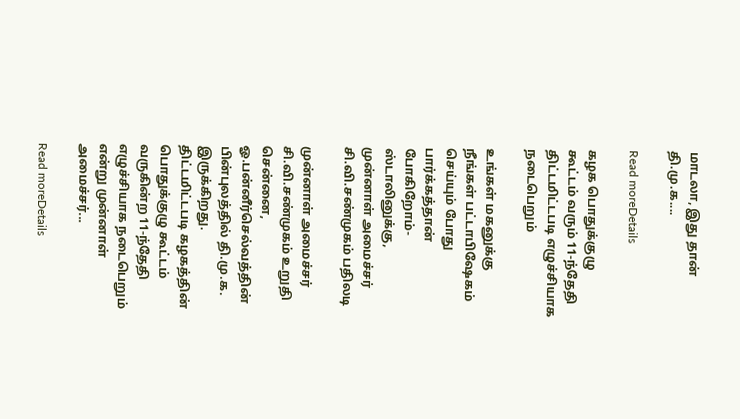மாடலா, இது தான் தி.மு.க....

Read moreDetails

கழக பொதுக்குழு கூட்டம் வரும் 11-ந்தேதி திட்டமிட்டபடி எழுச்சியாக நடைபெறும்

உங்கள் மகனுக்கு நீங்கள் பட்டாபிஷேகம் செய்யும் போது பார்க்கத்தான் போகிறோம்-ஸ்டாலினுக்கு, முன்னாள் அமைச்சர் சி.வி.சண்முகம் பதிலடி

முன்னாள் அமைச்சர் சி.வி.சண்முகம் உறுதி சென்னை, ஓ.பன்னீர்செல்வத்தின் பின்புலத்தில் தி.மு.க. இருக்கிறது. திட்டமிட்டபடி கழகத்தின் பொதுக்குழு கூட்டம் வருகின்ற 11-ந்தேதி எழுச்சியாக நடைபெறும் என்று முன்னாள் அமைச்சர்...

Read moreDetails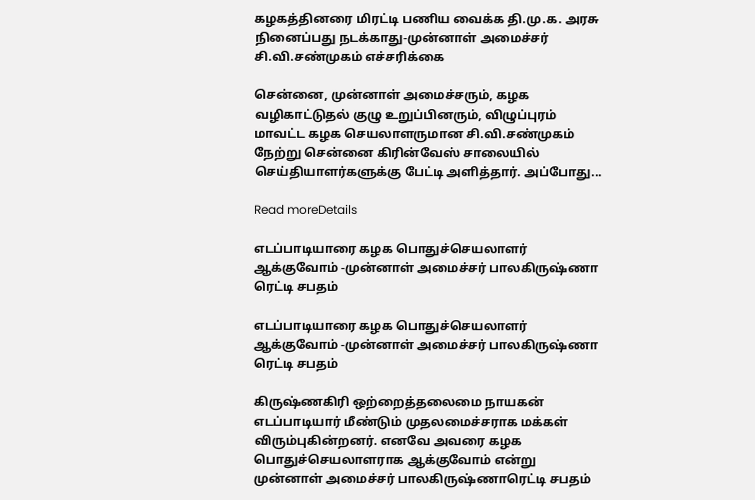கழகத்தினரை மிரட்டி பணிய வைக்க தி.மு.க. அரசு நினைப்பது நடக்காது-முன்னாள் அமைச்சர் சி.வி.சண்முகம் எச்சரிக்கை

சென்னை, முன்னாள் அமைச்சரும், கழக வழிகாட்டுதல் குழு உறுப்பினரும், விழுப்புரம் மாவட்ட கழக செயலாளருமான சி.வி.சண்முகம் நேற்று சென்னை கிரின்வேஸ் சாலையில் செய்தியாளர்களுக்கு பேட்டி அளித்தார். அப்போது...

Read moreDetails

எடப்பாடியாரை கழக பொதுச்செயலாளர் ஆக்குவோம் -முன்னாள் அமைச்சர் பாலகிருஷ்ணா ரெட்டி சபதம்

எடப்பாடியாரை கழக பொதுச்செயலாளர் ஆக்குவோம் -முன்னாள் அமைச்சர் பாலகிருஷ்ணா ரெட்டி சபதம்

கிருஷ்ணகிரி ஒற்றைத்தலைமை நாயகன் எடப்பாடியார் மீண்டும் முதலமைச்சராக மக்கள் விரும்புகின்றனர். எனவே அவரை கழக பொதுச்செயலாளராக ஆக்குவோம் என்று முன்னாள் அமைச்சர் பாலகிருஷ்ணாரெட்டி சபதம்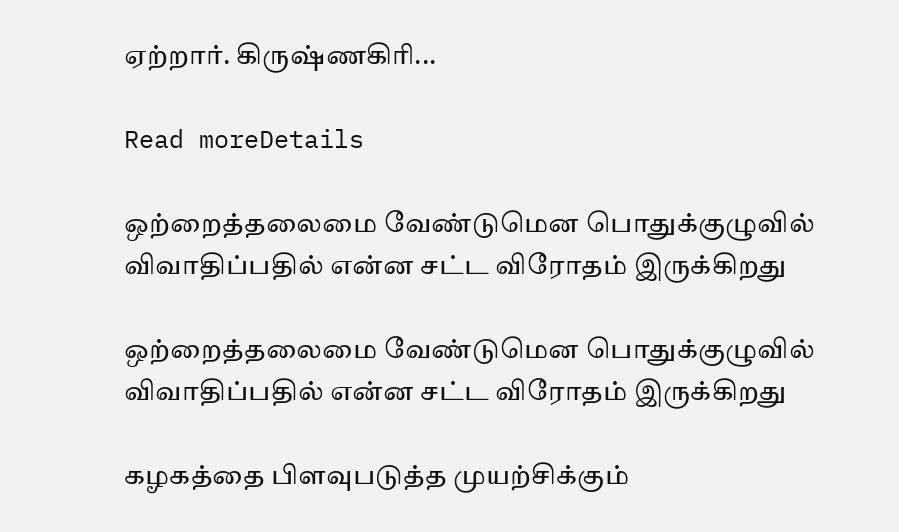ஏற்றார். கிருஷ்ணகிரி...

Read moreDetails

ஒற்றைத்தலைமை வேண்டுமென பொதுக்குழுவில் விவாதிப்பதில் என்ன சட்ட விரோதம் இருக்கிறது

ஒற்றைத்தலைமை வேண்டுமென பொதுக்குழுவில் விவாதிப்பதில் என்ன சட்ட விரோதம் இருக்கிறது

கழகத்தை பிளவுபடுத்த முயற்சிக்கும்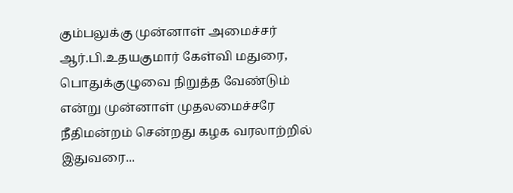கும்பலுக்கு முன்னாள் அமைச்சர் ஆர்.பி.உதயகுமார் கேள்வி மதுரை, பொதுக்குழுவை நிறுத்த வேண்டும் என்று முன்னாள் முதலமைச்சரே நீதிமன்றம் சென்றது கழக வரலாற்றில் இதுவரை...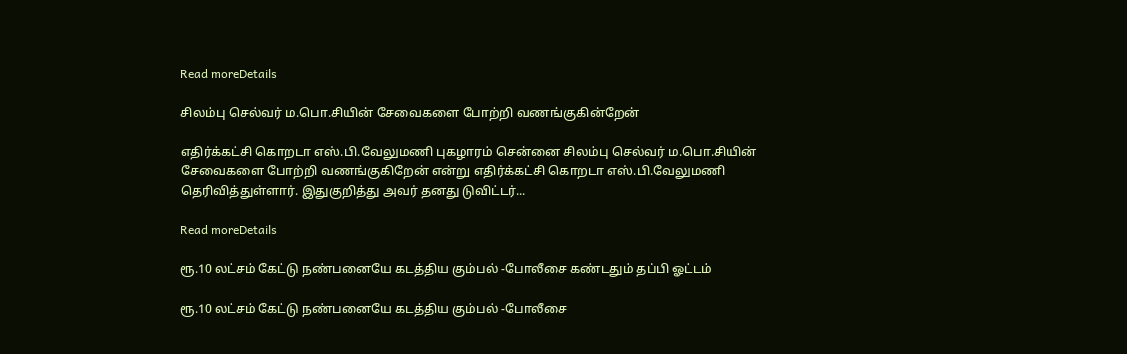Read moreDetails

சிலம்பு செல்வர் ம.பொ.சியின் சேவைகளை போற்றி வணங்குகின்றேன்

எதிர்க்கட்சி கொறடா எஸ்.பி.வேலுமணி புகழாரம் சென்னை சிலம்பு செல்வர் ம.பொ.சியின் சேவைகளை போற்றி வணங்குகிறேன் என்று எதிர்க்கட்சி கொறடா எஸ்.பி.வேலுமணி தெரிவித்துள்ளார். இதுகுறித்து அவர் தனது டுவிட்டர்...

Read moreDetails

ரூ.10 லட்சம் கேட்டு நண்பனையே கடத்திய கும்பல் -போலீசை கண்டதும் தப்பி ஓட்டம்

ரூ.10 லட்சம் கேட்டு நண்பனையே கடத்திய கும்பல் -போலீசை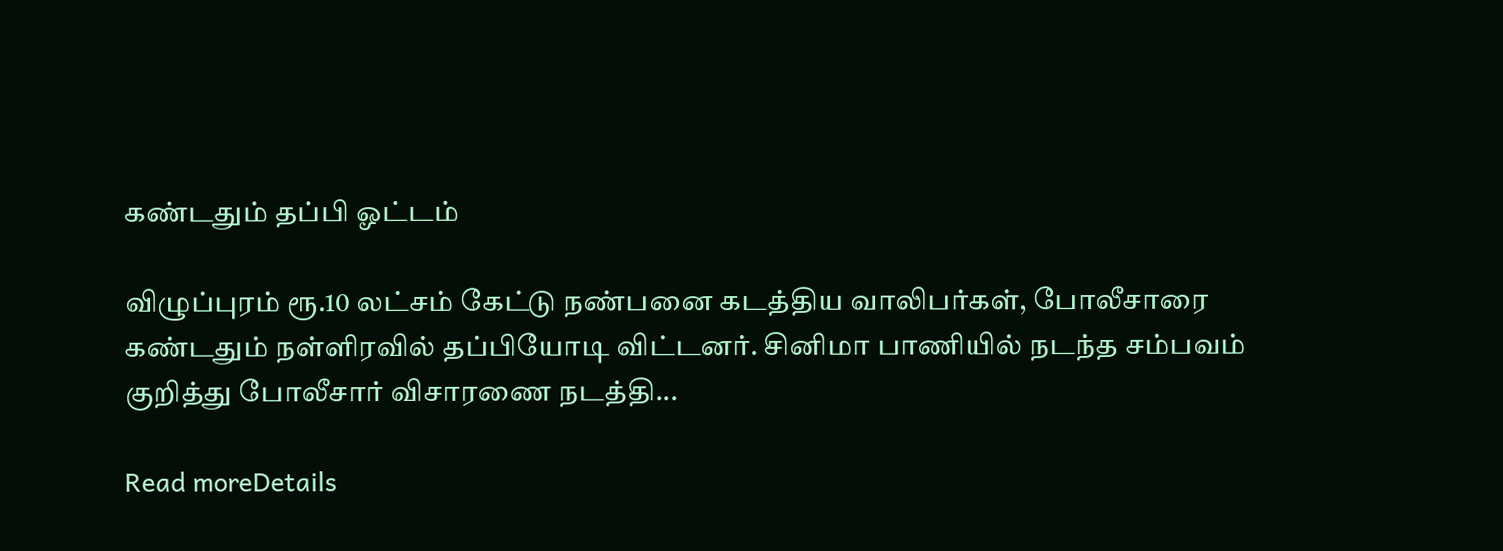கண்டதும் தப்பி ஓட்டம்

விழுப்புரம் ரூ.10 லட்சம் கேட்டு நண்பனை கடத்திய வாலிபர்கள், போலீசாரை கண்டதும் நள்ளிரவில் தப்பியோடி விட்டனர். சினிமா பாணியில் நடந்த சம்பவம் குறித்து போலீசார் விசாரணை நடத்தி...

Read moreDetails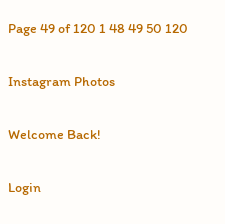Page 49 of 120 1 48 49 50 120

Instagram Photos

Welcome Back!

Login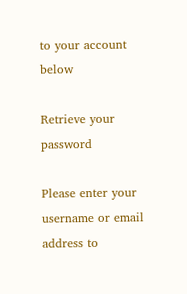to your account below

Retrieve your password

Please enter your username or email address to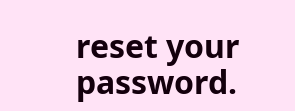reset your password.